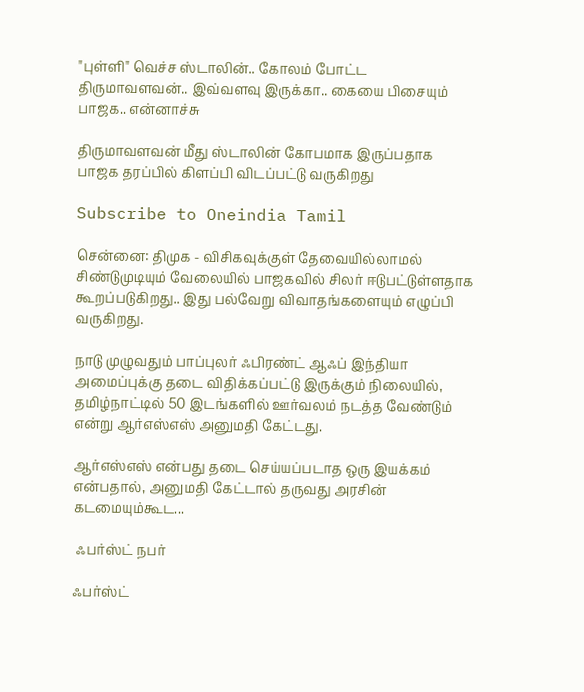"புள்ளி" வெச்ச ஸ்டாலின்.. கோலம் போட்ட திருமாவளவன்.. இவ்வளவு இருக்கா.. கையை பிசையும் பாஜக.. என்னாச்சு

திருமாவளவன் மீது ஸ்டாலின் கோபமாக இருப்பதாக பாஜக தரப்பில் கிளப்பி விடப்பட்டு வருகிறது

Subscribe to Oneindia Tamil

சென்னை: திமுக - விசிகவுக்குள் தேவையில்லாமல் சிண்டுமுடியும் வேலையில் பாஜகவில் சிலர் ஈடுபட்டுள்ளதாக கூறப்படுகிறது.. இது பல்வேறு விவாதங்களையும் எழுப்பி வருகிறது.

நாடு முழுவதும் பாப்புலர் ஃபிரண்ட் ஆஃப் இந்தியா அமைப்புக்கு தடை விதிக்கப்பட்டு இருக்கும் நிலையில், தமிழ்நாட்டில் 50 இடங்களில் ஊர்வலம் நடத்த வேண்டும் என்று ஆர்எஸ்எஸ் அனுமதி கேட்டது.

ஆர்எஸ்எஸ் என்பது தடை செய்யப்படாத ஒரு இயக்கம் என்பதால், அனுமதி கேட்டால் தருவது அரசின் கடமையும்கூட...

 ஃபர்ஸ்ட் நபர்

ஃபர்ஸ்ட்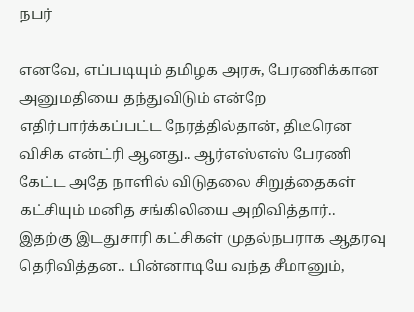நபர்

எனவே, எப்படியும் தமிழக அரசு, பேரணிக்கான அனுமதியை தந்துவிடும் என்றே எதிர்பார்க்கப்பட்ட நேரத்தில்தான், திடீரென விசிக என்ட்ரி ஆனது.. ஆர்எஸ்எஸ் பேரணி கேட்ட அதே நாளில் விடுதலை சிறுத்தைகள் கட்சியும் மனித சங்கிலியை அறிவித்தார்.. இதற்கு இடதுசாரி கட்சிகள் முதல்நபராக ஆதரவு தெரிவித்தன.. பின்னாடியே வந்த சீமானும்,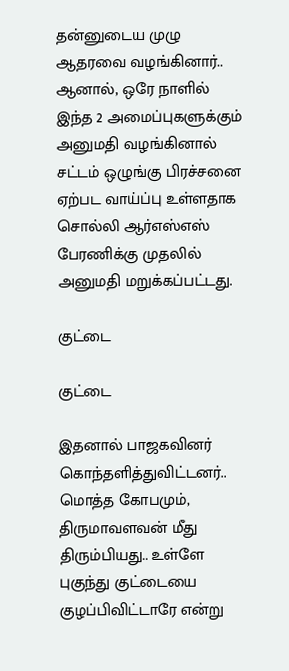தன்னுடைய முழு ஆதரவை வழங்கினார்.. ஆனால், ஒரே நாளில் இந்த 2 அமைப்புகளுக்கும் அனுமதி வழங்கினால் சட்டம் ஒழுங்கு பிரச்சனை ஏற்பட வாய்ப்பு உள்ளதாக சொல்லி ஆர்எஸ்எஸ் பேரணிக்கு முதலில் அனுமதி மறுக்கப்பட்டது.

குட்டை

குட்டை

இதனால் பாஜகவினர் கொந்தளித்துவிட்டனர்.. மொத்த கோபமும், திருமாவளவன் மீது திரும்பியது.. உள்ளே புகுந்து குட்டையை குழப்பிவிட்டாரே என்று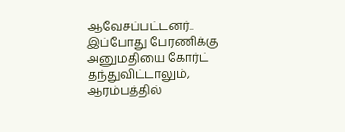ஆவேசப்பட்டனர்.. இப்போது பேரணிக்கு அனுமதியை கோர்ட் தந்துவிட்டாலும், ஆரம்பத்தில்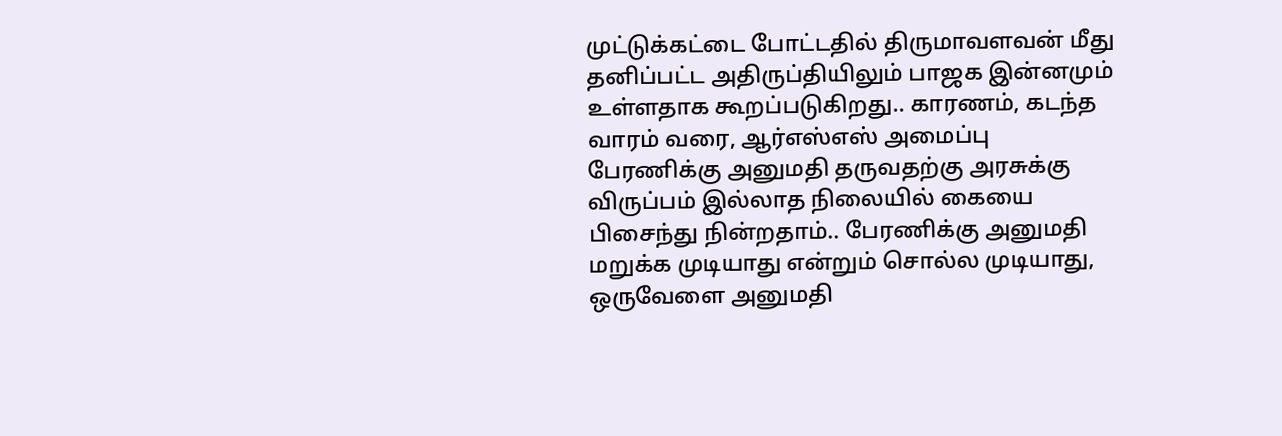முட்டுக்கட்டை போட்டதில் திருமாவளவன் மீது தனிப்பட்ட அதிருப்தியிலும் பாஜக இன்னமும் உள்ளதாக கூறப்படுகிறது.. காரணம், கடந்த வாரம் வரை, ஆர்எஸ்எஸ் அமைப்பு பேரணிக்கு அனுமதி தருவதற்கு அரசுக்கு விருப்பம் இல்லாத நிலையில் கையை பிசைந்து நின்றதாம்.. பேரணிக்கு அனுமதி மறுக்க முடியாது என்றும் சொல்ல முடியாது, ஒருவேளை அனுமதி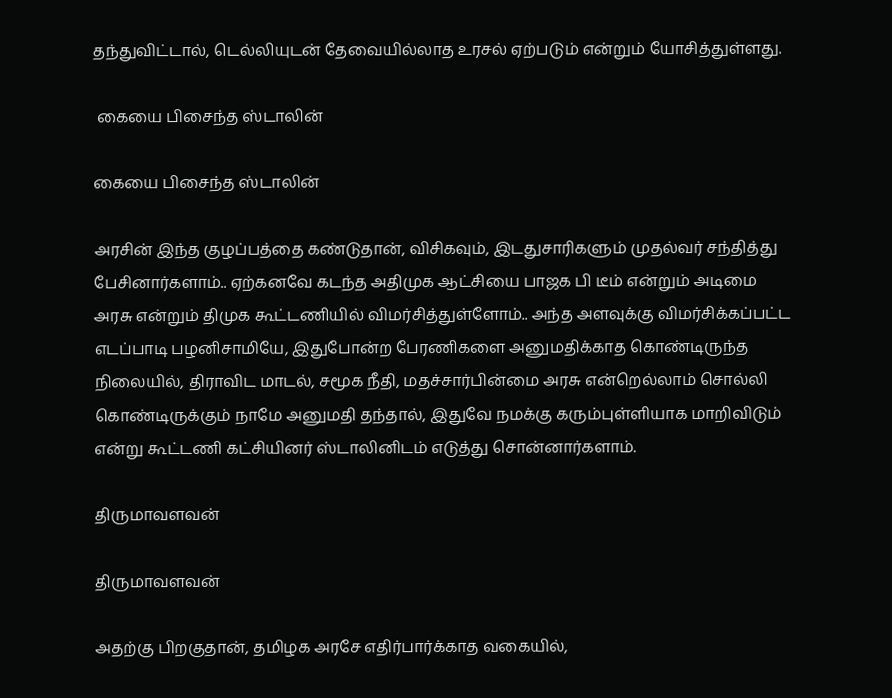தந்துவிட்டால், டெல்லியுடன் தேவையில்லாத உரசல் ஏற்படும் என்றும் யோசித்துள்ளது.

 கையை பிசைந்த ஸ்டாலின்

கையை பிசைந்த ஸ்டாலின்

அரசின் இந்த குழப்பத்தை கண்டுதான், விசிகவும், இடதுசாரிகளும் முதல்வர் சந்தித்து பேசினார்களாம்.. ஏற்கனவே கடந்த அதிமுக ஆட்சியை பாஜக பி டீம் என்றும் அடிமை அரசு என்றும் திமுக கூட்டணியில் விமர்சித்துள்ளோம்.. அந்த அளவுக்கு விமர்சிக்கப்பட்ட எடப்பாடி பழனிசாமியே, இதுபோன்ற பேரணிகளை அனுமதிக்காத கொண்டிருந்த நிலையில், திராவிட மாடல், சமூக நீதி, மதச்சார்பின்மை அரசு என்றெல்லாம் சொல்லி கொண்டிருக்கும் நாமே அனுமதி தந்தால், இதுவே நமக்கு கரும்புள்ளியாக மாறிவிடும் என்று கூட்டணி கட்சியினர் ஸ்டாலினிடம் எடுத்து சொன்னார்களாம்.

திருமாவளவன்

திருமாவளவன்

அதற்கு பிறகுதான், தமிழக அரசே எதிர்பார்க்காத வகையில்,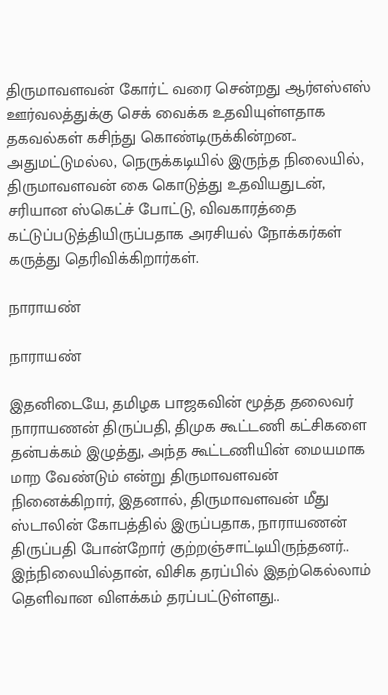திருமாவளவன் கோர்ட் வரை சென்றது ஆர்எஸ்எஸ் ஊர்வலத்துக்கு செக் வைக்க உதவியுள்ளதாக தகவல்கள் கசிந்து கொண்டிருக்கின்றன.. அதுமட்டுமல்ல, நெருக்கடியில் இருந்த நிலையில், திருமாவளவன் கை கொடுத்து உதவியதுடன், சரியான ஸ்கெட்ச் போட்டு, விவகாரத்தை கட்டுப்படுத்தியிருப்பதாக அரசியல் நோக்கர்கள் கருத்து தெரிவிக்கிறார்கள்.

நாராயண்

நாராயண்

இதனிடையே, தமிழக பாஜகவின் மூத்த தலைவர் நாராயணன் திருப்பதி, திமுக கூட்டணி கட்சிகளை தன்பக்கம் இழுத்து, அந்த கூட்டணியின் மையமாக மாற வேண்டும் என்று திருமாவளவன் நினைக்கிறார், இதனால், திருமாவளவன் மீது ஸ்டாலின் கோபத்தில் இருப்பதாக, நாராயணன் திருப்பதி போன்றோர் குற்றஞ்சாட்டியிருந்தனர்.. இந்நிலையில்தான், விசிக தரப்பில் இதற்கெல்லாம் தெளிவான விளக்கம் தரப்பட்டுள்ளது..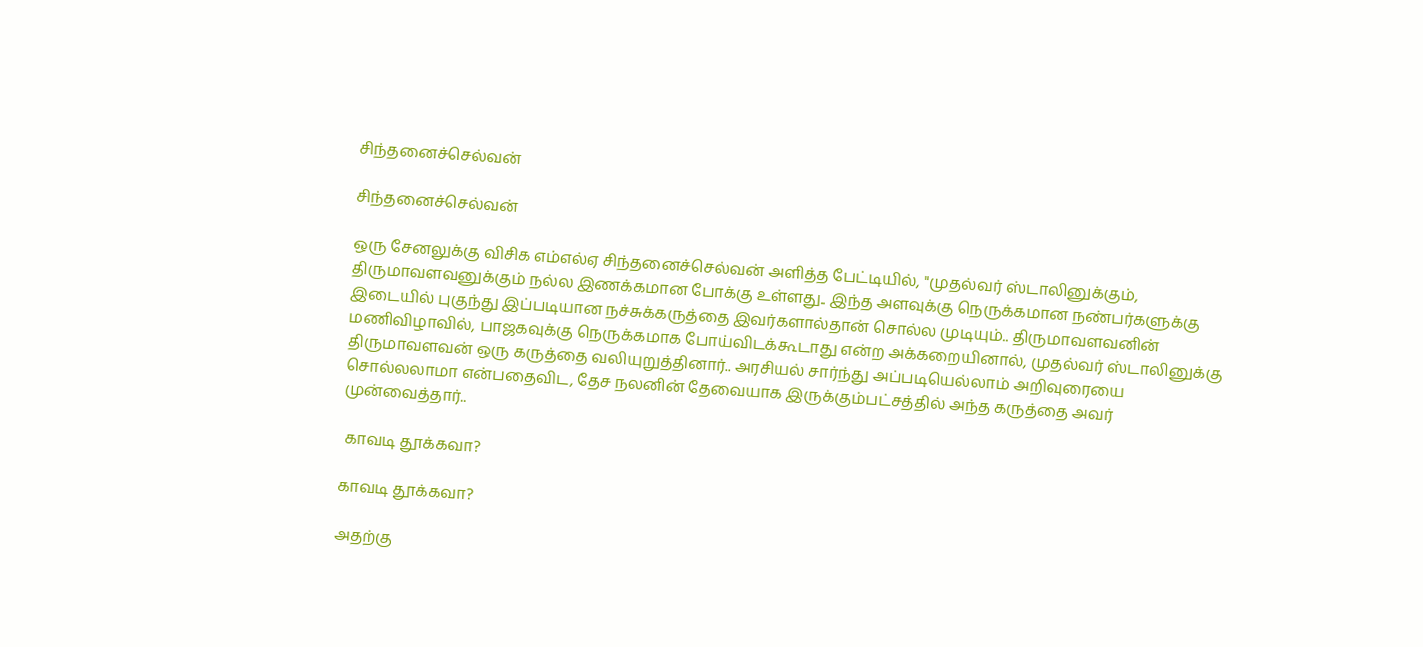சிந்தனைச்செல்வன்

சிந்தனைச்செல்வன்

ஒரு சேனலுக்கு விசிக எம்எல்ஏ சிந்தனைச்செல்வன் அளித்த பேட்டியில், "முதல்வர் ஸ்டாலினுக்கும், திருமாவளவனுக்கும் நல்ல இணக்கமான போக்கு உள்ளது.. இந்த அளவுக்கு நெருக்கமான நண்பர்களுக்கு இடையில் புகுந்து இப்படியான நச்சுக்கருத்தை இவர்களால்தான் சொல்ல முடியும்.. திருமாவளவனின் மணிவிழாவில், பாஜகவுக்கு நெருக்கமாக போய்விடக்கூடாது என்ற அக்கறையினால், முதல்வர் ஸ்டாலினுக்கு திருமாவளவன் ஒரு கருத்தை வலியுறுத்தினார்.. அரசியல் சார்ந்து அப்படியெல்லாம் அறிவுரையை சொல்லலாமா என்பதைவிட, தேச நலனின் தேவையாக இருக்கும்பட்சத்தில் அந்த கருத்தை அவர் முன்வைத்தார்..

 காவடி தூக்கவா?

காவடி தூக்கவா?

அதற்கு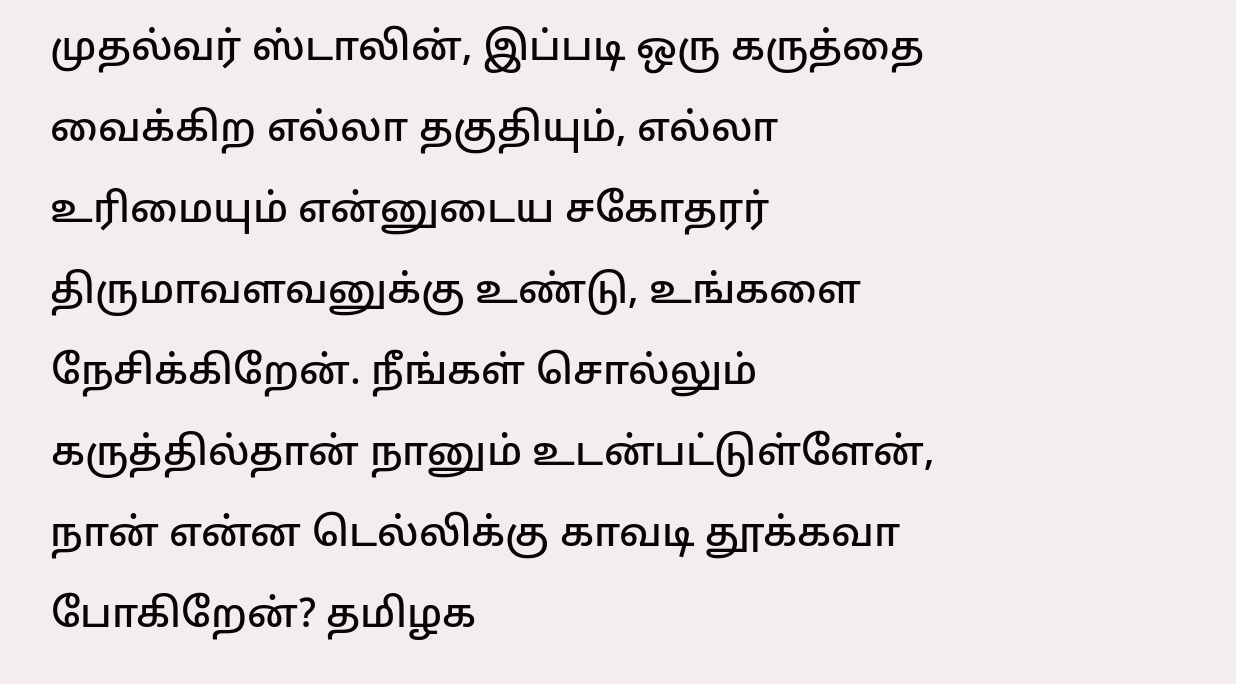முதல்வர் ஸ்டாலின், இப்படி ஒரு கருத்தை வைக்கிற எல்லா தகுதியும், எல்லா உரிமையும் என்னுடைய சகோதரர் திருமாவளவனுக்கு உண்டு, உங்களை நேசிக்கிறேன். நீங்கள் சொல்லும் கருத்தில்தான் நானும் உடன்பட்டுள்ளேன், நான் என்ன டெல்லிக்கு காவடி தூக்கவா போகிறேன்? தமிழக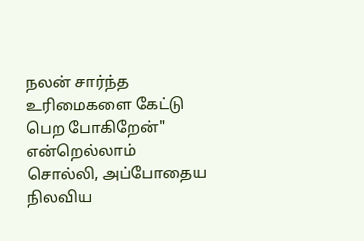நலன் சார்ந்த உரிமைகளை கேட்டு பெற போகிறேன்" என்றெல்லாம் சொல்லி, அப்போதைய நிலவிய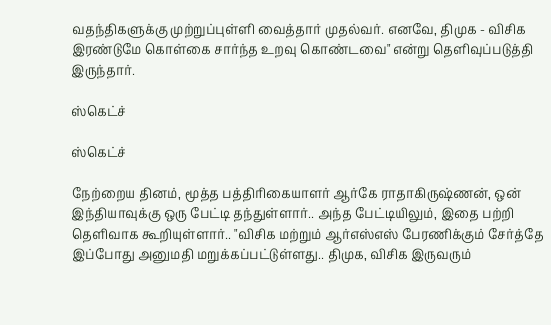வதந்திகளுக்கு முற்றுப்புள்ளி வைத்தார் முதல்வர். எனவே, திமுக - விசிக இரண்டுமே கொள்கை சார்ந்த உறவு கொண்டவை" என்று தெளிவுப்படுத்தி இருந்தார்.

ஸ்கெட்ச்

ஸ்கெட்ச்

நேற்றைய தினம், மூத்த பத்திரிகையாளர் ஆர்கே ராதாகிருஷ்ணன், ஒன் இந்தியாவுக்கு ஒரு பேட்டி தந்துள்ளார்.. அந்த பேட்டியிலும், இதை பற்றி தெளிவாக கூறியுள்ளார்.. "விசிக மற்றும் ஆர்எஸ்எஸ் பேரணிக்கும் சேர்த்தே இப்போது அனுமதி மறுக்கப்பட்டுள்ளது.. திமுக, விசிக இருவரும்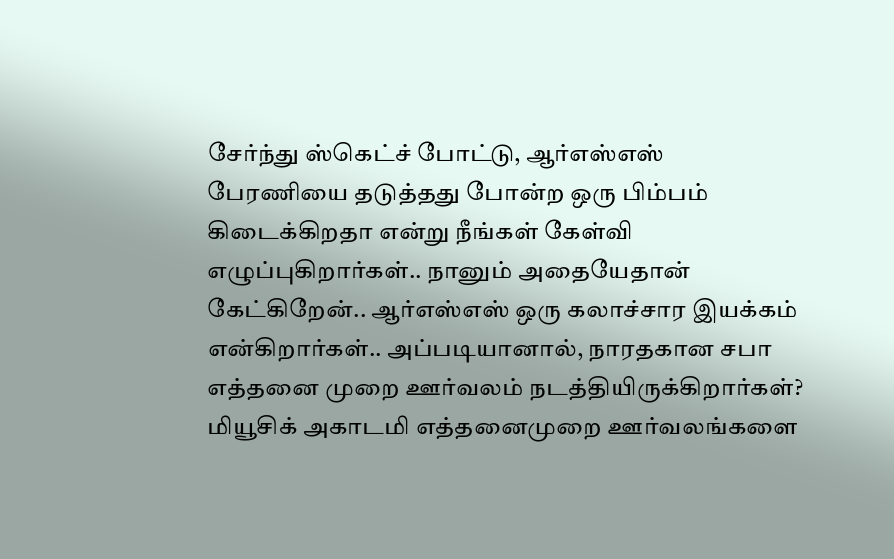சேர்ந்து ஸ்கெட்ச் போட்டு, ஆர்எஸ்எஸ் பேரணியை தடுத்தது போன்ற ஒரு பிம்பம் கிடைக்கிறதா என்று நீங்கள் கேள்வி எழுப்புகிறார்கள்.. நானும் அதையேதான் கேட்கிறேன்.. ஆர்எஸ்எஸ் ஒரு கலாச்சார இயக்கம் என்கிறார்கள்.. அப்படியானால், நாரதகான சபா எத்தனை முறை ஊர்வலம் நடத்தியிருக்கிறார்கள்? மியூசிக் அகாடமி எத்தனைமுறை ஊர்வலங்களை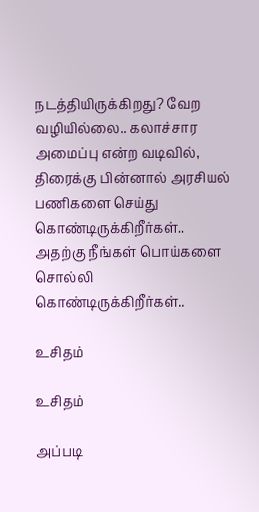நடத்தியிருக்கிறது? வேற வழியில்லை.. கலாச்சார அமைப்பு என்ற வடிவில், திரைக்கு பின்னால் அரசியல் பணிகளை செய்து கொண்டிருக்கிறீர்கள்.. அதற்கு நீங்கள் பொய்களை சொல்லி கொண்டிருக்கிறீர்கள்..

உசிதம்

உசிதம்

அப்படி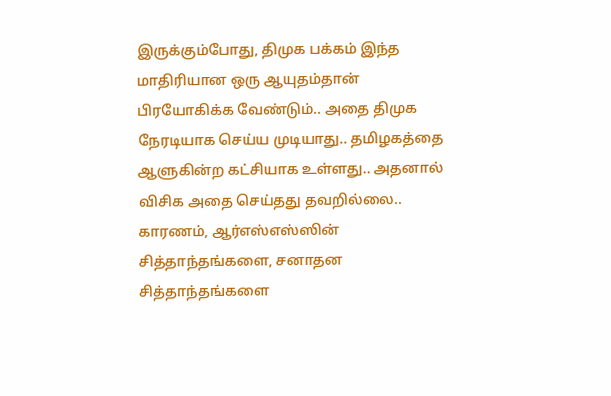இருக்கும்போது, திமுக பக்கம் இந்த மாதிரியான ஒரு ஆயுதம்தான் பிரயோகிக்க வேண்டும்.. அதை திமுக நேரடியாக செய்ய முடியாது.. தமிழகத்தை ஆளுகின்ற கட்சியாக உள்ளது.. அதனால் விசிக அதை செய்தது தவறில்லை.. காரணம், ஆர்எஸ்எஸ்ஸின் சித்தாந்தங்களை, சனாதன சித்தாந்தங்களை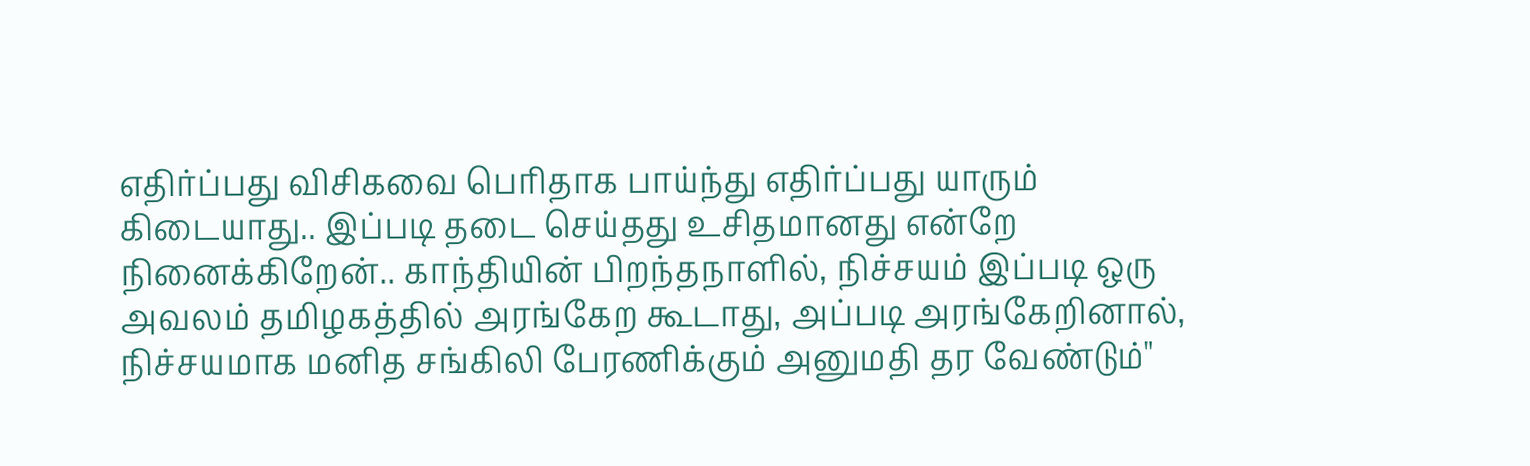எதிர்ப்பது விசிகவை பெரிதாக பாய்ந்து எதிர்ப்பது யாரும் கிடையாது.. இப்படி தடை செய்தது உசிதமானது என்றே நினைக்கிறேன்.. காந்தியின் பிறந்தநாளில், நிச்சயம் இப்படி ஒரு அவலம் தமிழகத்தில் அரங்கேற கூடாது, அப்படி அரங்கேறினால், நிச்சயமாக மனித சங்கிலி பேரணிக்கும் அனுமதி தர வேண்டும்"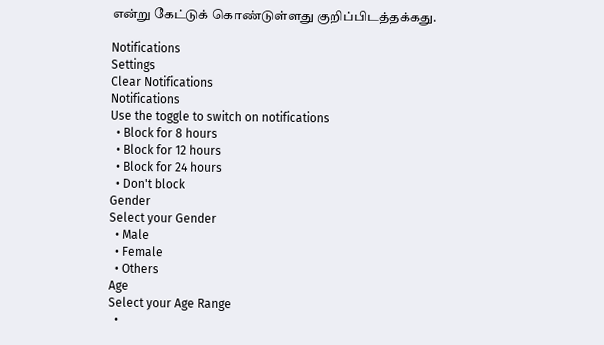என்று கேட்டுக் கொண்டுள்ளது குறிப்பிடத்தக்கது.

Notifications
Settings
Clear Notifications
Notifications
Use the toggle to switch on notifications
  • Block for 8 hours
  • Block for 12 hours
  • Block for 24 hours
  • Don't block
Gender
Select your Gender
  • Male
  • Female
  • Others
Age
Select your Age Range
  •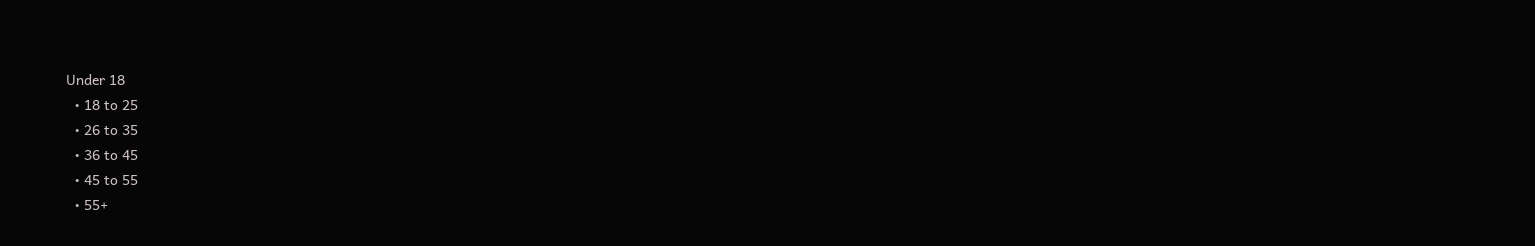Under 18
  • 18 to 25
  • 26 to 35
  • 36 to 45
  • 45 to 55
  • 55+